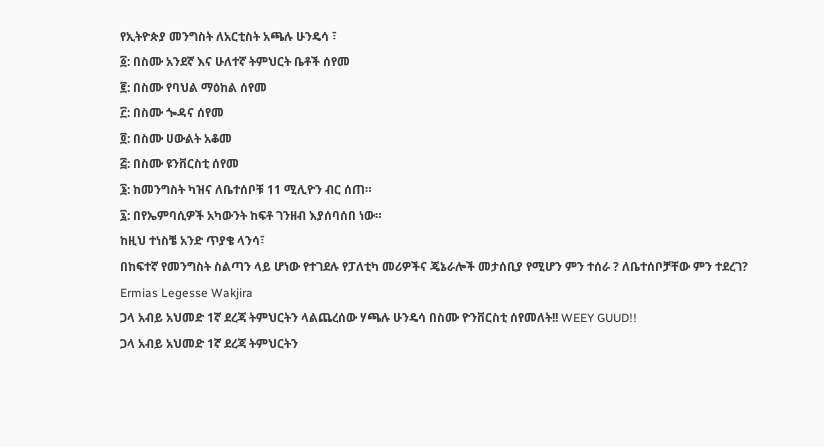የኢትዮጵያ መንግስት ለአርቲስት አጫሉ ሁንዴሳ ፣
፩: በስሙ አንደኛ እና ሁለተኛ ትምህርት ቤቶች ሰየመ
፪: በስሙ የባህል ማዕከል ሰየመ
፫: በስሙ ጐዳና ሰየመ
፬: በስሙ ሀውልት አቆመ
፭: በስሙ ዩንቨርስቲ ሰየመ
፮: ከመንግስት ካዝና ለቤተሰቦቹ 11 ሚሊዮን ብር ሰጠ።
፯: በየኤምባሲዎች አካውንት ከፍቶ ገንዘብ እያሰባሰበ ነው።
ከዚህ ተነስቼ አንድ ጥያቄ ላንሳ፣
በከፍተኛ የመንግስት ስልጣን ላይ ሆነው የተገደሉ የፓለቲካ መሪዎችና ጄኔራሎች መታሰቢያ የሚሆን ምን ተሰራ ? ለቤተሰቦቻቸው ምን ተደረገ?
Ermias Legesse Wakjira
ጋላ አብይ አህመድ 1ኛ ደረጃ ትምህርትን ላልጨረሰው ሃጫሉ ሁንዴሳ በስሙ ዮንቨርስቲ ሰየመለት!! WEEY GUUD!!
ጋላ አብይ አህመድ 1ኛ ደረጃ ትምህርትን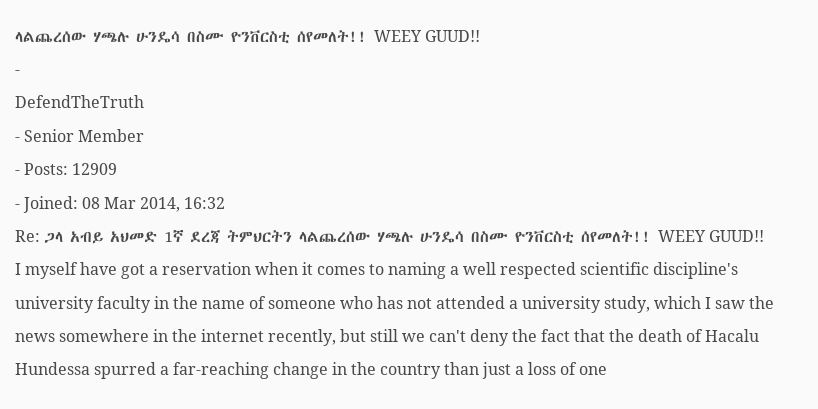ላልጨረሰው ሃጫሉ ሁንዴሳ በስሙ ዮንቨርስቲ ሰየመለት!! WEEY GUUD!!
-
DefendTheTruth
- Senior Member
- Posts: 12909
- Joined: 08 Mar 2014, 16:32
Re: ጋላ አብይ አህመድ 1ኛ ደረጃ ትምህርትን ላልጨረሰው ሃጫሉ ሁንዴሳ በስሙ ዮንቨርስቲ ሰየመለት!! WEEY GUUD!!
I myself have got a reservation when it comes to naming a well respected scientific discipline's university faculty in the name of someone who has not attended a university study, which I saw the news somewhere in the internet recently, but still we can't deny the fact that the death of Hacalu Hundessa spurred a far-reaching change in the country than just a loss of one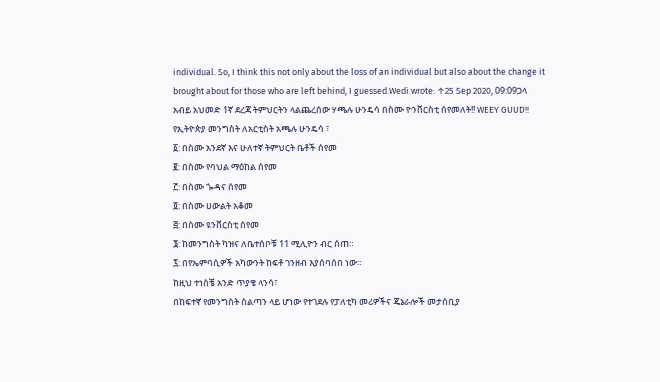individual. So, I think this not only about the loss of an individual but also about the change it brought about for those who are left behind, I guessed.Wedi wrote: ↑25 Sep 2020, 09:09ጋላ አብይ አህመድ 1ኛ ደረጃ ትምህርትን ላልጨረሰው ሃጫሉ ሁንዴሳ በስሙ ዮንቨርስቲ ሰየመለት!! WEEY GUUD!!
የኢትዮጵያ መንግስት ለአርቲስት አጫሉ ሁንዴሳ ፣
፩: በስሙ አንደኛ እና ሁለተኛ ትምህርት ቤቶች ሰየመ
፪: በስሙ የባህል ማዕከል ሰየመ
፫: በስሙ ጐዳና ሰየመ
፬: በስሙ ሀውልት አቆመ
፭: በስሙ ዩንቨርስቲ ሰየመ
፮: ከመንግስት ካዝና ለቤተሰቦቹ 11 ሚሊዮን ብር ሰጠ።
፯: በየኤምባሲዎች አካውንት ከፍቶ ገንዘብ እያሰባሰበ ነው።
ከዚህ ተነስቼ አንድ ጥያቄ ላንሳ፣
በከፍተኛ የመንግስት ስልጣን ላይ ሆነው የተገደሉ የፓለቲካ መሪዎችና ጄኔራሎች መታሰቢያ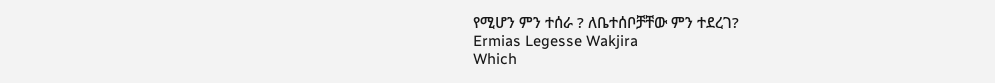የሚሆን ምን ተሰራ ? ለቤተሰቦቻቸው ምን ተደረገ?
Ermias Legesse Wakjira
Which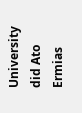University did Ato Ermias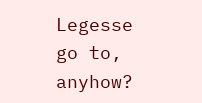Legesse go to, anyhow?